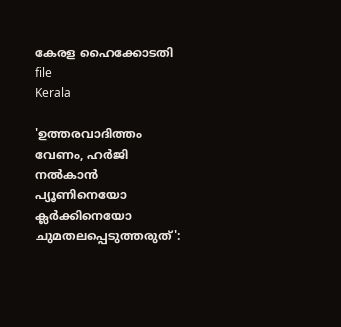കേരള ഹൈക്കോടതി  file
Kerala

'ഉത്തരവാദിത്തം വേണം, ഹർജി നൽകാൻ പ്യൂണിനെയോ ക്ലർക്കിനെയോ ചുമതലപ്പെടുത്തരുത്':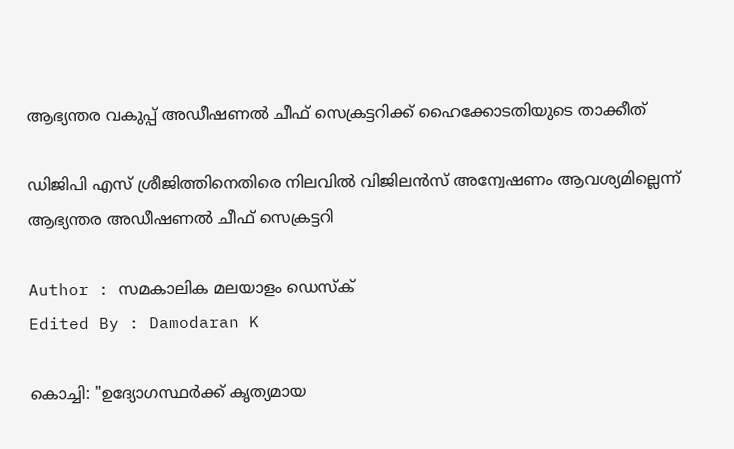ആഭ്യന്തര വകുപ്പ് അഡീഷണൽ ചീഫ് സെക്രട്ടറിക്ക് ഹൈക്കോടതിയുടെ താക്കീത്

ഡിജിപി എസ് ശ്രീജിത്തിനെതിരെ നിലവിൽ വിജിലൻസ് അന്വേഷണം ആവശ്യമില്ലെന്ന് ആഭ്യന്തര അഡീഷണൽ ചീഫ് സെക്രട്ടറി

Author : സമകാലിക മലയാളം ഡെസ്ക്
Edited By : Damodaran K

കൊച്ചി: "ഉദ്യോഗസ്ഥർക്ക് കൃത്യമായ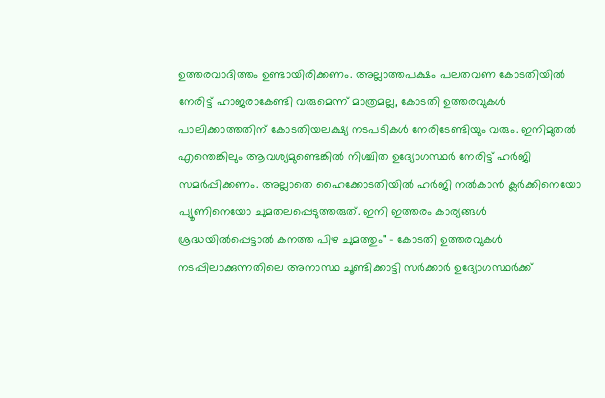ഉത്തരവാദിത്തം ഉണ്ടായിരിക്കണം. അല്ലാത്തപക്ഷം പലതവണ കോടതിയിൽ നേരിട്ട് ഹാജരാകേണ്ടി വരുമെന്ന് മാത്രമല്ല, കോടതി ഉത്തരവുകൾ പാലിക്കാത്തതിന് കോടതിയലക്ഷ്യ നടപടികൾ നേരിടേണ്ടിയും വരും. ഇനിമുതൽ എന്തെങ്കിലും ആവശ്യമുണ്ടെങ്കിൽ നിശ്ചിത ഉദ്യോഗസ്ഥർ നേരിട്ട് ഹർജി സമർപ്പിക്കണം. അല്ലാതെ ഹൈക്കോടതിയിൽ ഹർജി നൽകാൻ ക്ലർക്കിനെയോ പ്യൂണിനെയോ ചുമതലപ്പെടുത്തരുത്. ഇനി ഇത്തരം കാര്യങ്ങൾ ശ്രദ്ധയിൽപ്പെട്ടാൽ കനത്ത പിഴ ചുമത്തും" - കോടതി ഉത്തരവുകൾ നടപ്പിലാക്കുന്നതിലെ അനാസ്ഥ ചൂണ്ടിക്കാട്ടി സർക്കാർ ഉദ്യോഗസ്ഥർക്ക്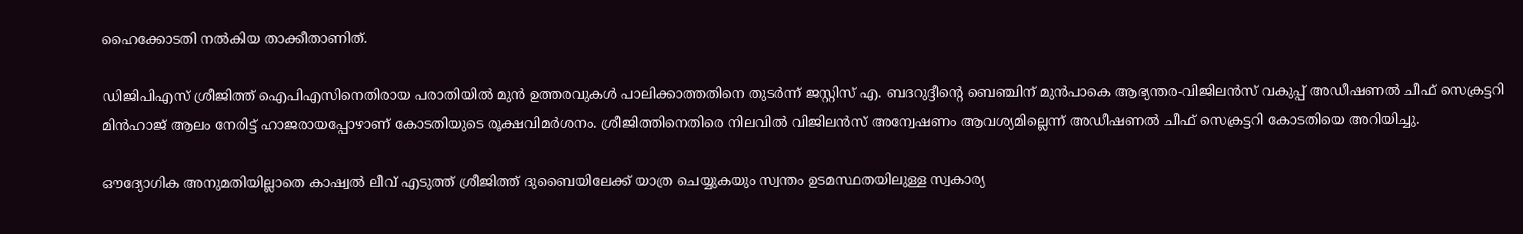ഹൈക്കോടതി നൽകിയ താക്കീതാണിത്.

ഡിജിപിഎസ് ശ്രീജിത്ത് ഐപിഎസിനെതിരായ പരാതിയിൽ മുൻ ഉത്തരവുകൾ പാലിക്കാത്തതിനെ തുടർന്ന് ജസ്റ്റിസ് എ. ബദറുദ്ദീന്റെ ബെഞ്ചിന് മുൻപാകെ ആഭ്യന്തര-വിജിലൻസ് വകുപ്പ് അഡീഷണൽ ചീഫ് സെക്രട്ടറി മിൻഹാജ് ആലം നേരിട്ട് ഹാജരായപ്പോഴാണ് കോടതിയുടെ രൂക്ഷവിമർശനം. ശ്രീജിത്തിനെതിരെ നിലവിൽ വിജിലൻസ് അന്വേഷണം ആവശ്യമില്ലെന്ന് അഡീഷണൽ ചീഫ് സെക്രട്ടറി കോടതിയെ അറിയിച്ചു.

ഔദ്യോഗിക അനുമതിയില്ലാതെ കാഷ്വൽ ലീവ് എടുത്ത് ശ്രീജിത്ത് ദുബൈയിലേക്ക് യാത്ര ചെയ്യുകയും സ്വന്തം ഉടമസ്ഥതയിലുള്ള സ്വകാര്യ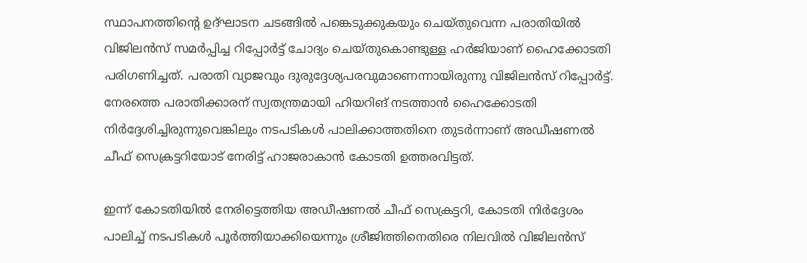സ്ഥാപനത്തിന്റെ ഉദ്ഘാടന ചടങ്ങിൽ പങ്കെടുക്കുകയും ചെയ്തുവെന്ന പരാതിയിൽ വിജിലൻസ് സമർപ്പിച്ച റിപ്പോർട്ട് ചോദ്യം ചെയ്തുകൊണ്ടുള്ള ഹർജിയാണ് ഹൈക്കോടതി പരിഗണിച്ചത്. പരാതി വ്യാജവും ദുരുദ്ദേശ്യപരവുമാണെന്നായിരുന്നു വിജിലൻസ് റിപ്പോർട്ട്. നേരത്തെ പരാതിക്കാരന് സ്വതന്ത്രമായി ഹിയറിങ് നടത്താൻ ഹൈക്കോടതി നിർദ്ദേശിച്ചിരുന്നുവെങ്കിലും നടപടികൾ പാലിക്കാത്തതിനെ തുടർന്നാണ് അഡീഷണൽ ചീഫ് സെക്രട്ടറിയോട് നേരിട്ട് ഹാജരാകാൻ കോടതി ഉത്തരവിട്ടത്.

ഇന്ന് കോടതിയിൽ നേരിട്ടെത്തിയ അഡീഷണൽ ചീഫ് സെക്രട്ടറി, കോടതി നിർദ്ദേശം പാലിച്ച് നടപടികൾ പൂർത്തിയാക്കിയെന്നും ശ്രീജിത്തിനെതിരെ നിലവിൽ വിജിലൻസ്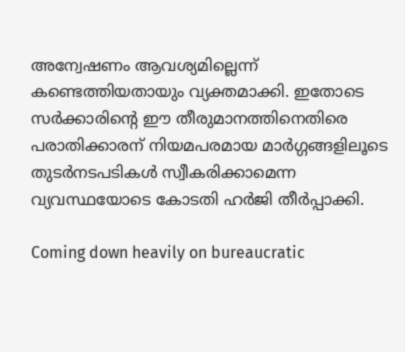അന്വേഷണം ആവശ്യമില്ലെന്ന് കണ്ടെത്തിയതായും വ്യക്തമാക്കി. ഇതോടെ സർക്കാരിന്റെ ഈ തീരുമാനത്തിനെതിരെ പരാതിക്കാരന് നിയമപരമായ മാർഗ്ഗങ്ങളിലൂടെ തുടർനടപടികൾ സ്വീകരിക്കാമെന്ന വ്യവസ്ഥയോടെ കോടതി ഹർജി തീർപ്പാക്കി.

Coming down heavily on bureaucratic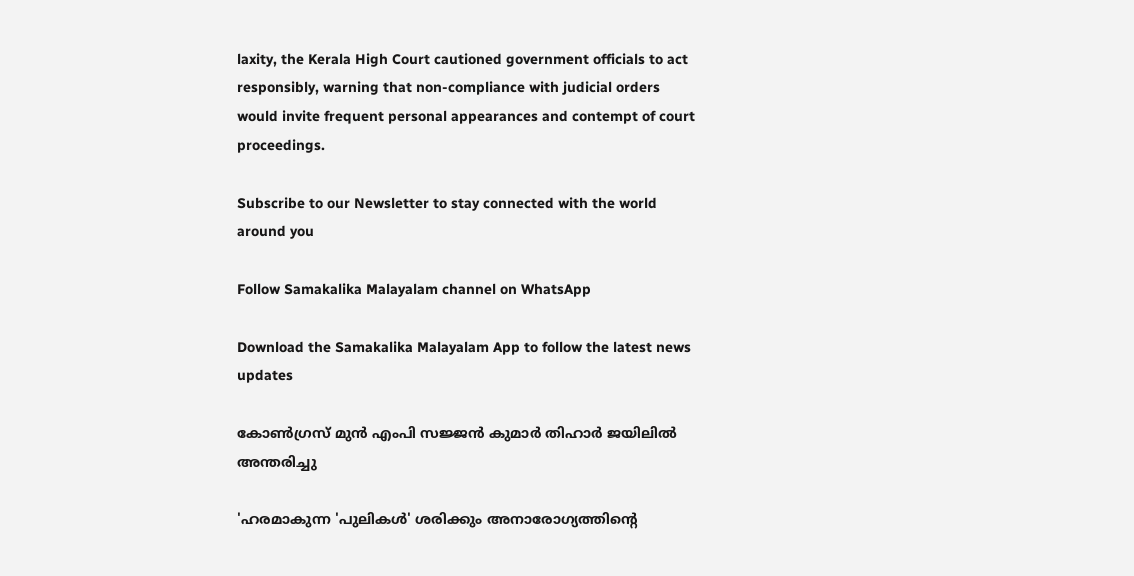laxity, the Kerala High Court cautioned government officials to act responsibly, warning that non-compliance with judicial orders would invite frequent personal appearances and contempt of court proceedings.

Subscribe to our Newsletter to stay connected with the world around you

Follow Samakalika Malayalam channel on WhatsApp

Download the Samakalika Malayalam App to follow the latest news updates

കോൺഗ്രസ് മുൻ എംപി സജ്ജൻ കുമാർ തിഹാർ ജയിലിൽ അന്തരിച്ചു

'ഹരമാകുന്ന 'പുലികൾ' ശരിക്കും അനാരോഗ്യത്തിൻ്റെ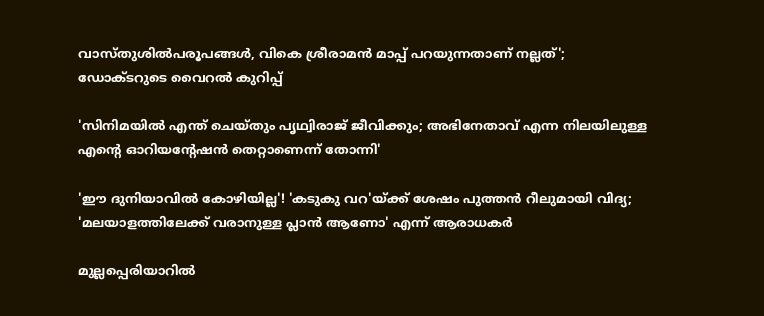വാസ്‌തുശിൽപരൂപങ്ങൾ, വികെ ശ്രീരാമൻ മാപ്പ് പറയുന്നതാണ് നല്ലത്'; ഡോക്ടറുടെ വൈറൽ കുറിപ്പ്

'സിനിമയിൽ എന്ത് ചെയ്തും പൃഥ്വിരാജ് ജീവിക്കും; അഭിനേതാവ് എന്ന നിലയിലുള്ള എന്റെ ഓറിയന്റേഷൻ തെറ്റാണെന്ന് തോന്നി'

'ഈ ദുനിയാവിൽ കോഴിയില്ല'! 'കടുകു വറ'യ്ക്ക് ശേഷം പുത്തൻ റീലുമായി വിദ്യ; 'മലയാളത്തിലേക്ക് വരാനുള്ള പ്ലാൻ ആണോ' എന്ന് ആരാധകർ

മുല്ലപ്പെരിയാറിൽ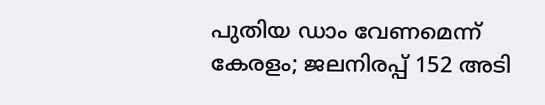പുതിയ ഡാം വേണമെന്ന് കേരളം; ജലനിരപ്പ് 152 അടി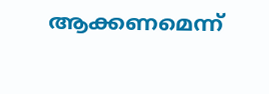ആക്കണമെന്ന്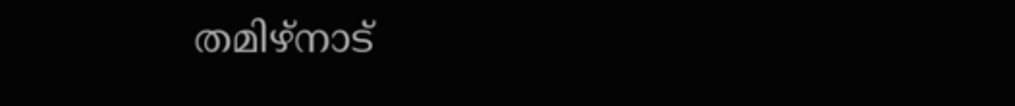തമിഴ്‌നാട്